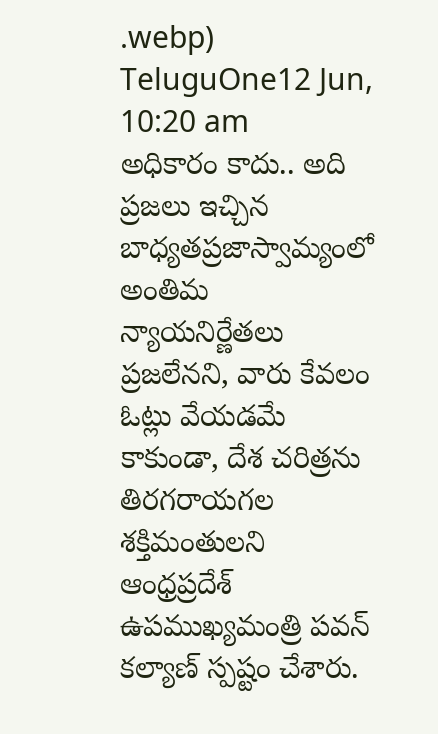.webp)
TeluguOne12 Jun, 10:20 am
అధికారం కాదు.. అది ప్రజలు ఇచ్చిన బాధ్యతప్రజాస్వామ్యంలో అంతిమ న్యాయనిర్ణేతలు ప్రజలేనని, వారు కేవలం ఓట్లు వేయడమే కాకుండా, దేశ చరిత్రను తిరగరాయగల శక్తిమంతులని ఆంధ్రప్రదేశ్ ఉపముఖ్యమంత్రి పవన్ కల్యాణ్ స్పష్టం చేశారు.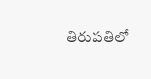తిరుపతిలో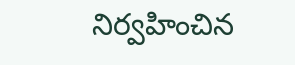నిర్వహించిన